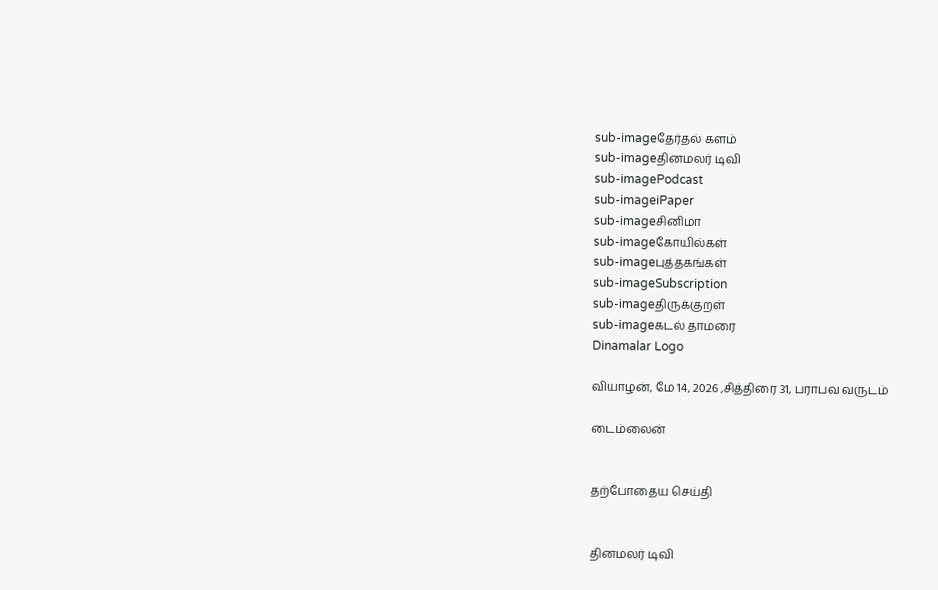sub-imageதேர்தல் களம்
sub-imageதினமலர் டிவி
sub-imagePodcast
sub-imageiPaper
sub-imageசினிமா
sub-imageகோயில்கள்
sub-imageபுத்தகங்கள்
sub-imageSubscription
sub-imageதிருக்குறள்
sub-imageகடல் தாமரை
Dinamalar Logo

வியாழன், மே 14, 2026 ,சித்திரை 31, பராபவ வருடம்

டைம்லைன்


தற்போதைய செய்தி


தினமலர் டிவி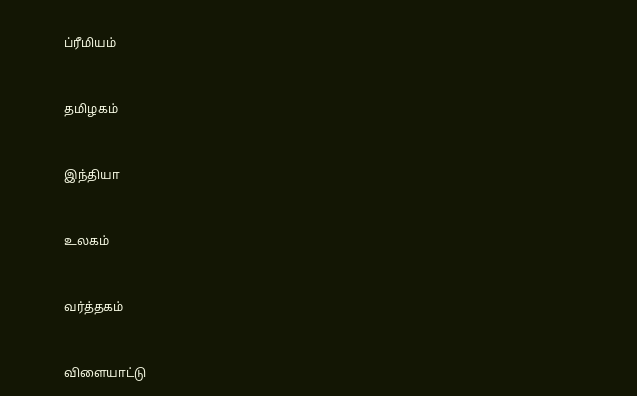ப்ரீமியம்


தமிழகம்


இந்தியா


உலகம்


வர்த்தகம்


விளையாட்டு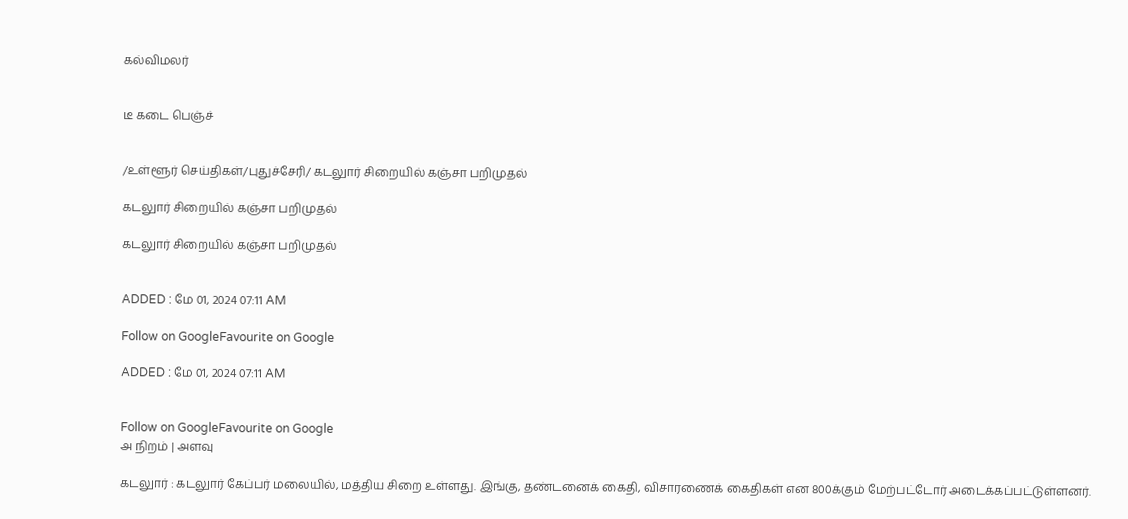கல்விமலர்


டீ கடை பெஞ்ச்


/உள்ளூர் செய்திகள்/புதுச்சேரி/ கடலுார் சிறையில் கஞ்சா பறிமுதல்

கடலுார் சிறையில் கஞ்சா பறிமுதல்

கடலுார் சிறையில் கஞ்சா பறிமுதல்


ADDED : மே 01, 2024 07:11 AM

Follow on GoogleFavourite on Google

ADDED : மே 01, 2024 07:11 AM


Follow on GoogleFavourite on Google
அ நிறம் | அளவு

கடலுார் : கடலுார் கேப்பர் மலையில், மத்திய சிறை உள்ளது. இங்கு, தண்டனைக் கைதி, விசாரணைக் கைதிகள் என 800க்கும் மேற்பட்டோர் அடைக்கப்பட்டுள்ளனர்.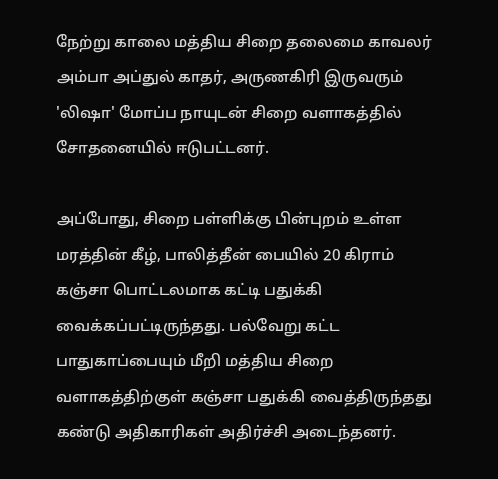நேற்று காலை மத்திய சிறை தலைமை காவலர் அம்பா அப்துல் காதர், அருணகிரி இருவரும் 'லிஷா' மோப்ப நாயுடன் சிறை வளாகத்தில் சோதனையில் ஈடுபட்டனர்.

அப்போது, சிறை பள்ளிக்கு பின்புறம் உள்ள மரத்தின் கீழ், பாலித்தீன் பையில் 20 கிராம் கஞ்சா பொட்டலமாக கட்டி பதுக்கி வைக்கப்பட்டிருந்தது. பல்வேறு கட்ட பாதுகாப்பையும் மீறி மத்திய சிறை வளாகத்திற்குள் கஞ்சா பதுக்கி வைத்திருந்தது கண்டு அதிகாரிகள் அதிர்ச்சி அடைந்தனர்.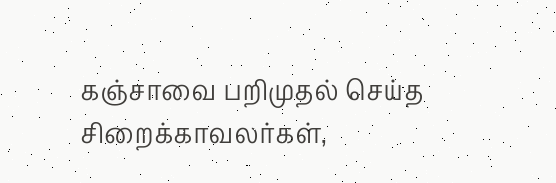கஞ்சாவை பறிமுதல் செய்த சிறைக்காவலர்கள்,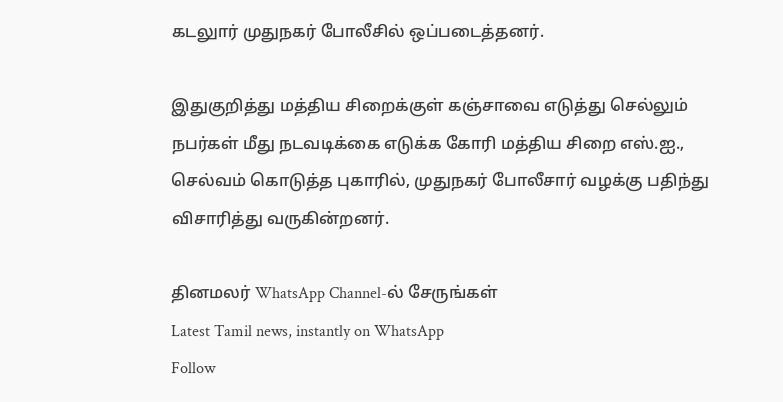கடலுார் முதுநகர் போலீசில் ஒப்படைத்தனர்.

இதுகுறித்து மத்திய சிறைக்குள் கஞ்சாவை எடுத்து செல்லும் நபர்கள் மீது நடவடிக்கை எடுக்க கோரி மத்திய சிறை எஸ்.ஐ., செல்வம் கொடுத்த புகாரில், முதுநகர் போலீசார் வழக்கு பதிந்து விசாரித்து வருகின்றனர்.

தினமலர் WhatsApp Channel-ல் சேருங்கள்
Latest Tamil news, instantly on WhatsApp
Follow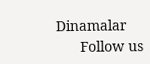Dinamalar
      Follow us